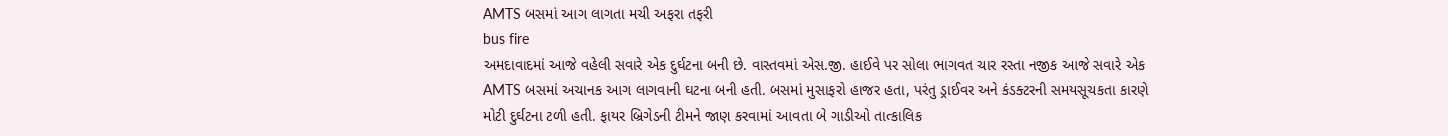AMTS બસમાં આગ લાગતા મચી અફરા તફરી
bus fire
અમદાવાદમાં આજે વહેલી સવારે એક દુર્ઘટના બની છે. વાસ્તવમાં એસ.જી. હાઈવે પર સોલા ભાગવત ચાર રસ્તા નજીક આજે સવારે એક AMTS બસમાં અચાનક આગ લાગવાની ઘટના બની હતી. બસમાં મુસાફરો હાજર હતા, પરંતુ ડ્રાઈવર અને કંડક્ટરની સમયસૂચકતા કારણે મોટી દુર્ઘટના ટળી હતી. ફાયર બ્રિગેડની ટીમને જાણ કરવામાં આવતા બે ગાડીઓ તાત્કાલિક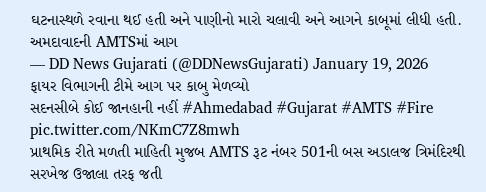ઘટનાસ્થળે રવાના થઈ હતી અને પાણીનો મારો ચલાવી અને આગને કાબૂમાં લીધી હતી.
અમદાવાદની AMTSમાં આગ
— DD News Gujarati (@DDNewsGujarati) January 19, 2026
ફાયર વિભાગની ટીમે આગ પર કાબુ મેળવ્યો
સદનસીબે કોઈ જાનહાની નહીં #Ahmedabad #Gujarat #AMTS #Fire pic.twitter.com/NKmC7Z8mwh
પ્રાથમિક રીતે મળતી માહિતી મુજબ AMTS રૂટ નંબર 501ની બસ અડાલજ ત્રિમંદિરથી સરખેજ ઉજાલા તરફ જતી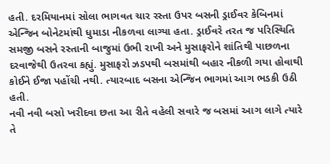હતી. દરમિયાનમાં સોલા ભાગવત ચાર રસ્તા ઉપર બસની ડ્રાઈવર કેબિનમાં એન્જિન બોનેટમાંથી ધુમાડા નીકળવા લાગ્યા હતા. ડ્રાઈવરે તરત જ પરિસ્થિતિ સમજી બસને રસ્તાની બાજુમાં ઉભી રાખી અને મુસાફરોને શાંતિથી પાછળના દરવાજેથી ઉતરવા કહ્યું. મુસાફરો ઝડપથી બસમાંથી બહાર નીકળી ગયા હોવાથી કોઈને ઈજા પહોંચી નથી. ત્યારબાદ બસના એન્જિન ભાગમાં આગ ભડકી ઉઠી હતી.
નવી નવી બસો ખરીદવા છતા આ રીતે વહેલી સવારે જ બસમાં આગ લાગે ત્યારે તે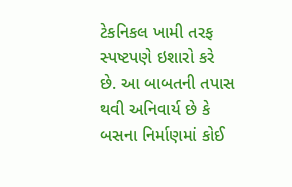ટેકનિકલ ખામી તરફ સ્પષ્ટપણે ઇશારો કરે છે. આ બાબતની તપાસ થવી અનિવાર્ય છે કે બસના નિર્માણમાં કોઈ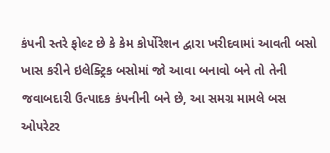કંપની સ્તરે ફોલ્ટ છે કે કેમ કોર્પોરેશન દ્વારા ખરીદવામાં આવતી બસો ખાસ કરીને ઇલેક્ટ્રિક બસોમાં જો આવા બનાવો બને તો તેની જવાબદારી ઉત્પાદક કંપનીની બને છે, આ સમગ્ર મામલે બસ ઓપરેટર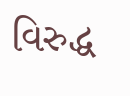વિરુદ્ધ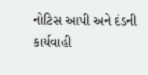નોટિસ આપી અને દંડની કાર્યવાહી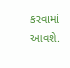કરવામાં આવશે.